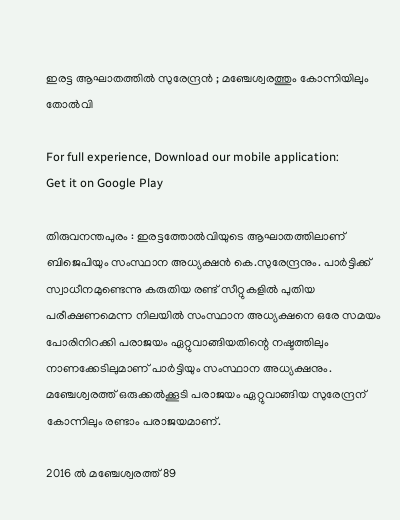ഇരട്ട ആഘാതത്തിൽ സുരേന്ദ്രൻ ; മഞ്ചേശ്വരത്തും കോന്നിയിലും തോൽവി

For full experience, Download our mobile application:
Get it on Google Play

തിരുവനന്തപുരം : ഇരട്ടത്തോൽവിയുടെ ആഘാതത്തിലാണ് ബിജെപിയും സംസ്ഥാന അധ്യക്ഷന്‍ കെ.സുരേന്ദ്രനും. പാർട്ടിക്ക് സ്വാധീനമുണ്ടെന്നു കരുതിയ രണ്ട് സീറ്റുകളിൽ പുതിയ പരീക്ഷണമെന്ന നിലയിൽ സംസ്ഥാന അധ്യക്ഷനെ ഒരേ സമയം പോരിനിറക്കി പരാജയം ഏറ്റുവാങ്ങിയതിന്റെ നഷ്ടത്തിലും നാണക്കേടിലുമാണ് പാർ‌ട്ടിയും സംസ്ഥാന അധ്യക്ഷനും. മഞ്ചേശ്വരത്ത് ഒരുക്കൽക്കൂടി പരാജയം ഏറ്റുവാങ്ങിയ സുരേന്ദ്രന് കോന്നിലും രണ്ടാം പരാജയമാണ്.

2016 ൽ മഞ്ചേശ്വരത്ത് 89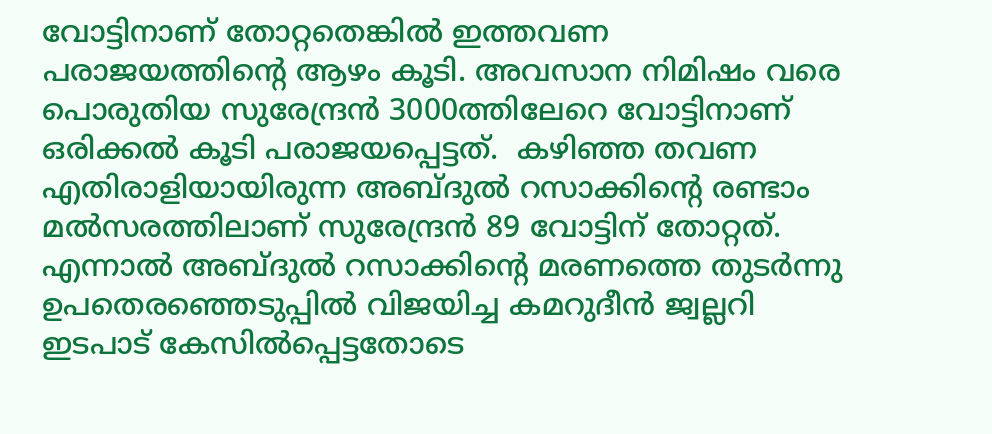വോട്ടിനാണ് തോറ്റതെങ്കിൽ ഇത്തവണ പരാജയത്തിന്റെ ആഴം കൂടി. അവസാന നിമിഷം വരെ പൊരുതിയ സുരേന്ദ്രൻ 3000ത്തിലേറെ വോട്ടിനാണ് ഒരിക്കൽ കൂടി പരാജയപ്പെട്ടത്.  കഴിഞ്ഞ തവണ എതിരാളിയായിരുന്ന അബ്ദുൽ റസാക്കിന്റെ രണ്ടാം മൽസരത്തിലാണ് സുരേന്ദ്രൻ 89 വോട്ടിന് തോറ്റത്. എന്നാൽ അബ്ദുൽ റസാക്കിന്റെ മരണത്തെ തുടർന്നു ഉപതെരഞ്ഞെടുപ്പിൽ വിജയിച്ച കമറുദീൻ ജ്വല്ലറി ഇടപാട് കേസിൽപ്പെട്ടതോടെ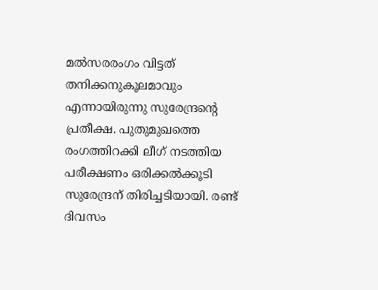മൽസരരംഗം വിട്ടത് തനിക്കനുകൂലമാവും എന്നായിരുന്നു സുരേന്ദ്രന്റെ പ്രതീക്ഷ. പുതുമുഖത്തെ രംഗത്തിറക്കി ലീഗ് നടത്തിയ പരീക്ഷണം ഒരിക്കൽക്കൂടി സുരേന്ദ്രന് തിരിച്ചടിയായി. രണ്ട് ദിവസം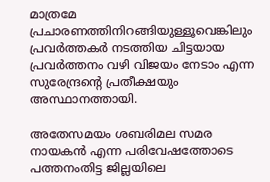മാത്രമേ പ്രചാരണത്തിനിറങ്ങിയുള്ളൂവെങ്കിലും പ്രവർത്തകർ നടത്തിയ ചിട്ടയായ പ്രവർത്തനം വഴി വിജയം നേടാം എന്ന സുരേന്ദ്രന്റെ പ്രതീക്ഷയും അസ്ഥാനത്തായി.

അതേസമയം ശബരിമല സമര നായകൻ എന്ന പരിവേഷത്തോടെ പത്തനംതിട്ട ജില്ലയിലെ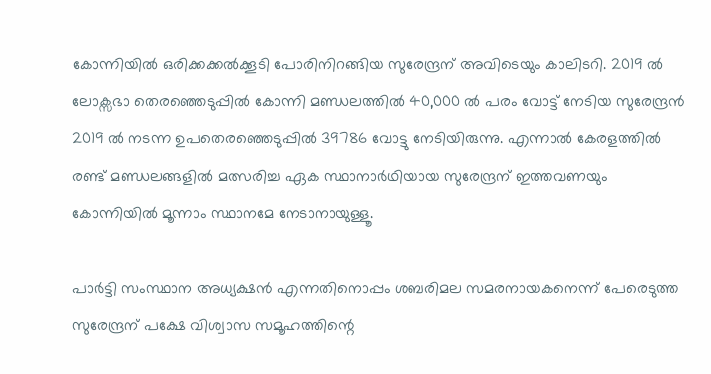കോന്നിയിൽ ഒരിക്കക്കൽക്കൂടി പോരിനിറങ്ങിയ സുരേന്ദ്രന് അവിടെയും കാലിടറി. 2019 ൽ ലോക്സഭാ തെരഞ്ഞെടുപ്പിൽ കോന്നി മണ്ഡലത്തിൽ 40,000 ൽ പരം വോട്ട് നേടിയ സുരേന്ദ്രൻ 2019 ൽ നടന്ന ഉപതെരഞ്ഞെടുപ്പിൽ 39786 വോട്ടു നേടിയിരുന്നു. എന്നാൽ കേരളത്തിൽ രണ്ട് മണ്ഡലങ്ങളിൽ മത്സരിച്ച ഏക സ്ഥാനാർഥിയായ സുരേന്ദ്രന് ഇത്തവണയും കോന്നിയിൽ മൂന്നാം സ്ഥാനമേ നേടാനായുള്ളൂ.

പാർട്ടി സംസ്ഥാന അധ്യക്ഷൻ എന്നതിനൊപ്പം ശബരിമല സമരനായകനെന്ന് പേരെടുത്ത സുരേന്ദ്രന് പക്ഷേ വിശ്വാസ സമൂഹത്തിന്റെ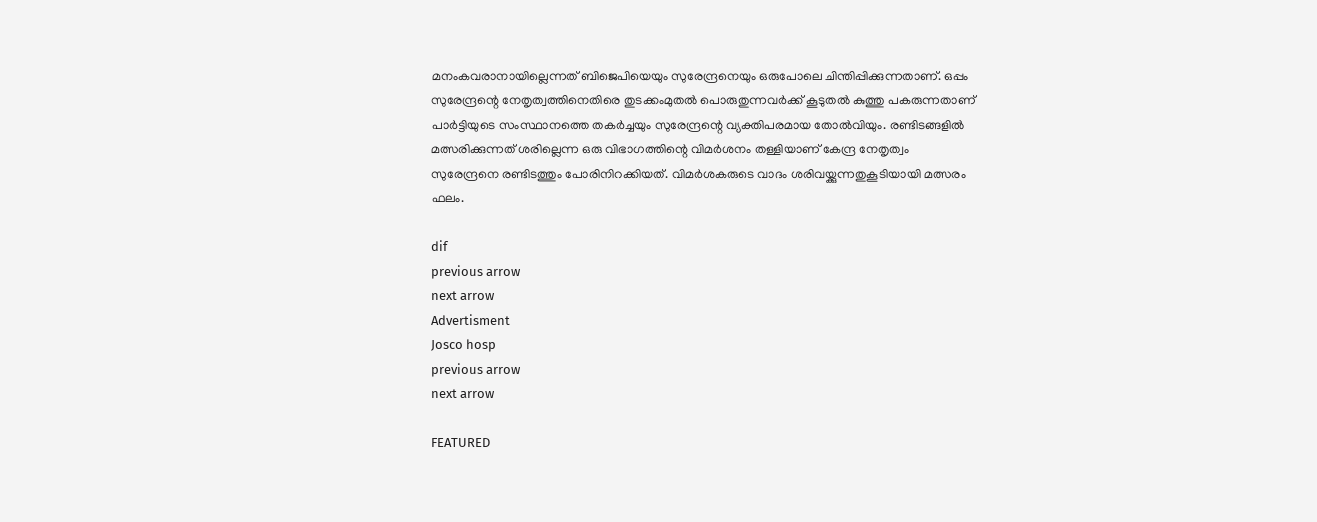മനംകവരാനായില്ലെന്നത് ബിജെപിയെയും സുരേന്ദ്രനെയും ഒരുപോലെ ചിന്തിപ്പിക്കുന്നതാണ്. ഒപ്പം സുരേന്ദ്രന്റെ നേതൃത്വത്തിനെതിരെ തുടക്കംമുതൽ പൊരുതുന്നവർക്ക് കൂടുതൽ കുത്തു പകരുന്നതാണ് പാർട്ടിയുടെ സംസ്ഥാനത്തെ തകർച്ചയും സുരേന്ദ്രന്റെ വ്യക്തിപരമായ തോൽവിയും. രണ്ടിടങ്ങളിൽ മത്സരിക്കുന്നത് ശരില്ലെന്ന ഒരു വിഭാഗത്തിന്റെ വിമർശനം തള്ളിയാണ് കേന്ദ്ര നേതൃത്വം സുരേന്ദ്രനെ രണ്ടിടത്തും പോരിനിറക്കിയത്. വിമർശകരുടെ വാദം ശരിവയ്ക്കുന്നതുകൂടിയായി മത്സരം ഫലം.

dif
previous arrow
next arrow
Advertisment
Josco hosp
previous arrow
next arrow

FEATURED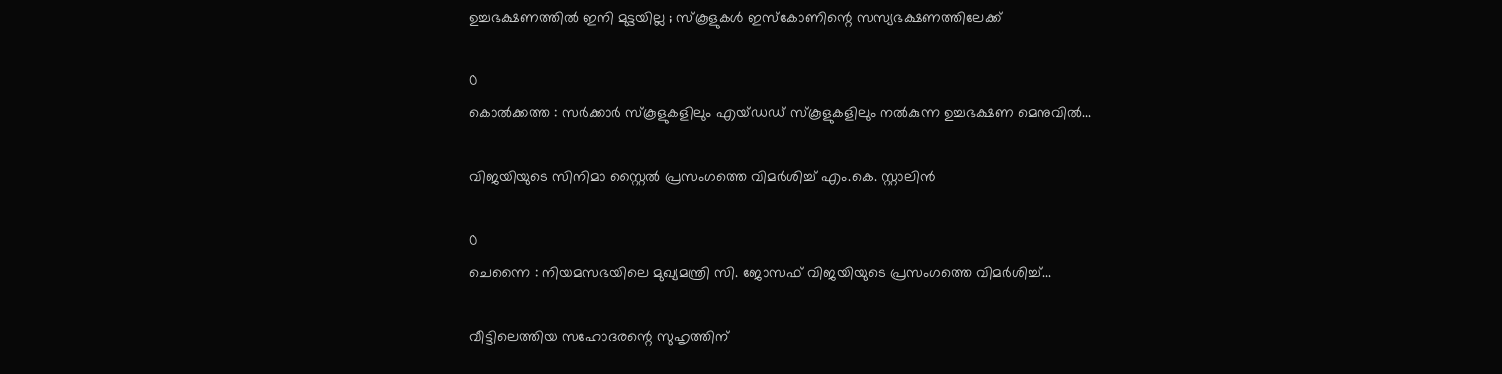ഉച്ചഭക്ഷണത്തിൽ ഇനി മുട്ടയില്ല ; സ്കൂളുകൾ ഇസ്കോണിന്റെ സസ്യഭക്ഷണത്തിലേക്ക്

0
കൊൽക്കത്ത : സർക്കാർ സ്‌കൂളുകളിലും എയ്ഡഡ് സ്‌കൂളുകളിലും നൽകുന്ന ഉച്ചഭക്ഷണ മെനുവിൽ...

വിജയിയുടെ സിനിമാ സ്റ്റൈൽ പ്രസംഗത്തെ വിമർശിച്ച് എം.കെ. സ്റ്റാലിൻ

0
ചെന്നൈ : നിയമസഭയിലെ മുഖ്യമന്ത്രി സി. ജോസഫ് വിജയിയുടെ പ്രസംഗത്തെ വിമർശിച്ച്...

വീട്ടിലെത്തിയ സഹോദരന്റെ സുഹൃത്തിന്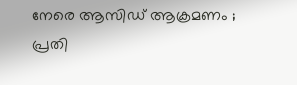നേരെ ആസിഡ് ആക്രമണം ; പ്രതി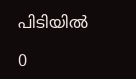പിടിയിൽ

0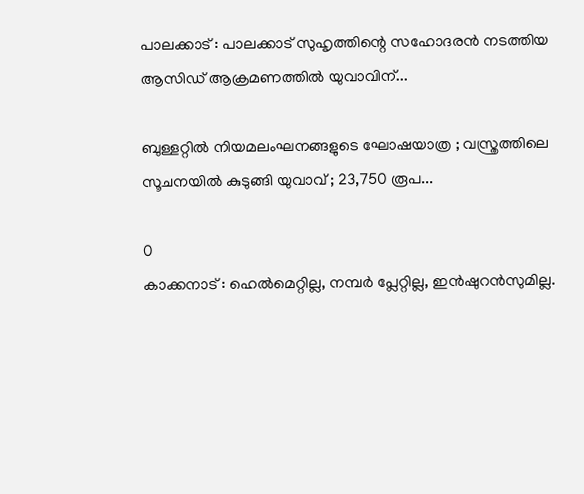പാലക്കാട് : പാലക്കാട് സുഹൃത്തിന്റെ സഹോദരൻ നടത്തിയ ആസിഡ് ആക്രമണത്തിൽ യുവാവിന്...

ബുള്ളറ്റിൽ നിയമലംഘനങ്ങളുടെ ഘോഷയാത്ര ; വസ്ത്രത്തിലെ സൂചനയിൽ കുടുങ്ങി യുവാവ് ; 23,750 രൂപ...

0
കാക്കനാട് : ഹെൽമെറ്റില്ല, നമ്പർ പ്ലേറ്റില്ല, ഇൻഷുറൻസുമില്ല.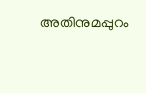അതിനുമപ്പുറം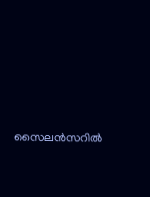സൈലൻസറിൽ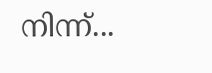നിന്ന്...